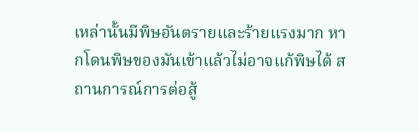เหล่านั้นมีพิษอันตรายและร้ายแรงมาก หากโดนพิษของมันเข้าแล้วไม่อาจแก้พิษได้ สถานการณ์การต่อสู้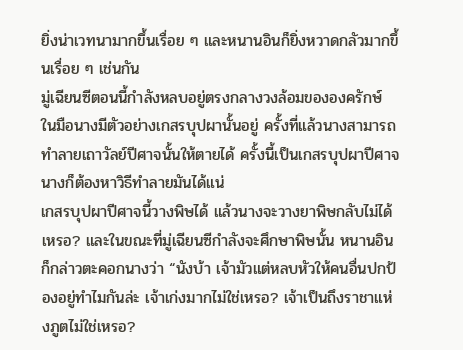ยิ่งน่าเวทนามากขึ้นเรื่อย ๆ และหนานอินก็ยิ่งหวาดกลัวมากขึ้นเรื่อย ๆ เช่นกัน
มู่เฉียนซีตอนนี้กำลังหลบอยู่ตรงกลางวงล้อมขององครักษ์ ในมือนางมีตัวอย่างเกสรบุปผานั้นอยู่ ครั้งที่แล้วนางสามารถทำลายเถาวัลย์ปีศาจนั้นให้ตายได้ ครั้งนี้เป็นเกสรบุปผาปีศาจ นางก็ต้องหาวิธีทำลายมันได้แน่
เกสรบุปผาปีศาจนี้วางพิษได้ แล้วนางจะวางยาพิษกลับไม่ได้เหรอ? และในขณะที่มู่เฉียนซีกำลังจะศึกษาพิษนั้น หนานอินก็กล่าวตะคอกนางว่า “นังบ้า เจ้ามัวแต่หลบหัวให้คนอื่นปกป้องอยู่ทำไมกันล่ะ เจ้าเก่งมากไม่ใช่เหรอ? เจ้าเป็นถึงราชาแห่งภูตไม่ใช่เหรอ?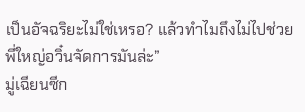เป็นอัจฉริยะไม่ใช่เหรอ? แล้วทำไมถึงไม่ไปช่วยพี่ใหญ่อวิ๋นจัดการมันล่ะ”
มู่เฉียนซีก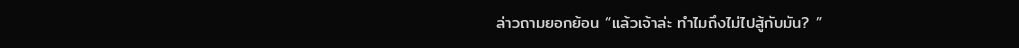ล่าวถามยอกย้อน “แล้วเจ้าล่ะ ทำไมถึงไม่ไปสู้กับมัน? ”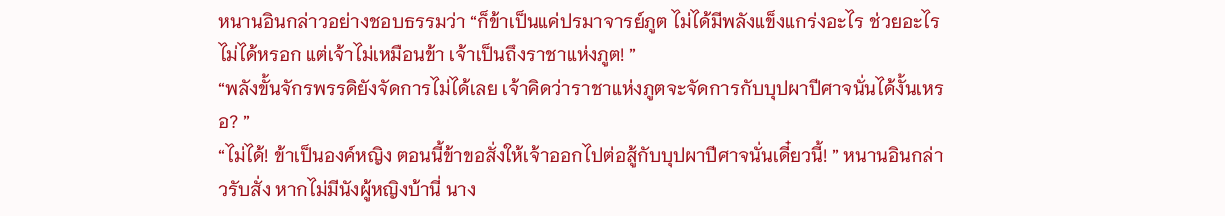หนานอินกล่าวอย่างชอบธรรมว่า “ก็ข้าเป็นแค่ปรมาจารย์ภูต ไม่ได้มีพลังแข็งแกร่งอะไร ช่วยอะไรไม่ได้หรอก แต่เจ้าไม่เหมือนข้า เจ้าเป็นถึงราชาแห่งภูต! ”
“พลังขั้นจักรพรรดิยังจัดการไม่ได้เลย เจ้าคิดว่าราชาแห่งภูตจะจัดการกับบุปผาปีศาจนั่นได้งั้นเหรอ? ”
“ไม่ได้! ข้าเป็นองค์หญิง ตอนนี้ข้าขอสั่งให้เจ้าออกไปต่อสู้กับบุปผาปีศาจนั่นเดี๋ยวนี้! ” หนานอินกล่าวรับสั่ง หากไม่มีนังผู้หญิงบ้านี่ นาง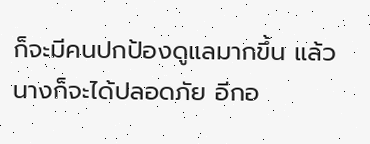ก็จะมีคนปกป้องดูแลมากขึ้น แล้วนางก็จะได้ปลอดภัย อีกอ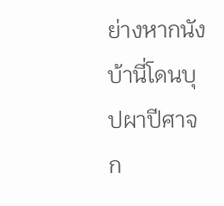ย่างหากนังบ้านี่โดนบุปผาปีศาจก